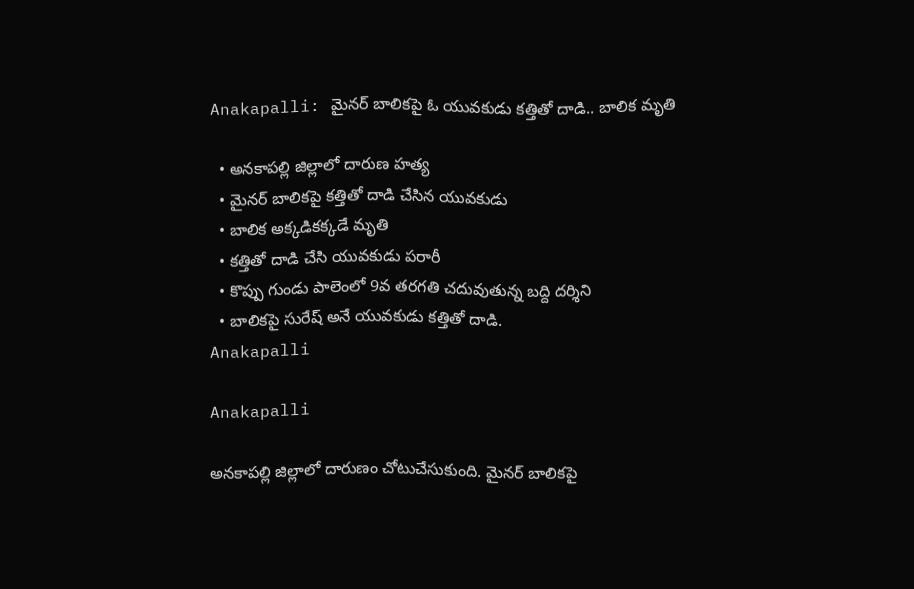Anakapalli: మైనర్ బాలికపై ఓ యువకుడు కత్తితో దాడి.. బాలిక మృతి

  • అనకాపల్లి జిల్లాలో దారుణ హత్య
  • మైనర్ బాలికపై కత్తితో దాడి చేసిన యువకుడు
  • బాలిక అక్కడికక్కడే మృతి
  • కత్తితో దాడి చేసి యువకుడు పరారీ
  • కొప్పు గుండు పాలెంలో 9వ తరగతి చదువుతున్న బద్ది దర్శిని
  • బాలికపై సురేష్ అనే యువకుడు కత్తితో దాడి.
Anakapalli

Anakapalli

అనకాపల్లి జిల్లాలో దారుణం చోటుచేసుకుంది. మైనర్ బాలికపై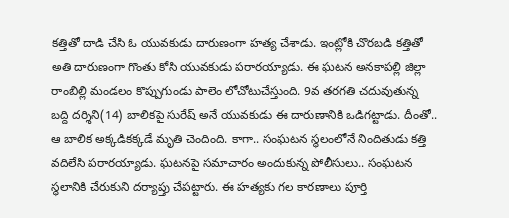కత్తితో దాడి చేసి ఓ యువకుడు దారుణంగా హత్య చేశాడు. ఇంట్లోకి చొరబడి కత్తితో అతి దారుణంగా గొంతు కోసి యువకుడు పరారయ్యాడు. ఈ ఘటన అనకాపల్లి జిల్లా రాంబిల్లి మండలం కొప్పుగుండు పాలెం లోచోటుచేస్తుంది. 9వ తరగతి చదువుతున్న బద్ది దర్శిని(14) బాలికపై సురేష్ అనే యువకుడు ఈ దారుణానికి ఒడిగట్టాడు. దీంతో.. ఆ బాలిక అక్కడికక్కడే మృతి చెందింది. కాగా.. సంఘటన స్థలంలోనే నిందితుడు కత్తి వదిలేసి పరారయ్యాడు. ఘటనపై సమాచారం అందుకున్న పోలీసులు.. సంఘటన స్థలానికి చేరుకుని దర్యాప్తు చేపట్టారు. ఈ హత్యకు గల కారణాలు పూర్తి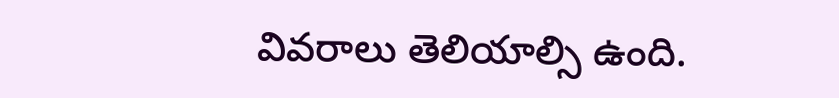వివరాలు తెలియాల్సి ఉంది.